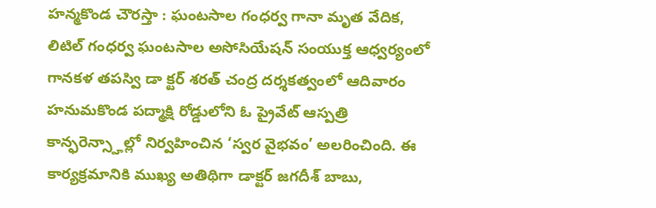హన్మకొండ చౌరస్తా : ఘంటసాల గంధర్వ గానా మృత వేదిక, లిటిల్ గంధర్వ ఘంటసాల అసోసియేషన్ సంయుక్త ఆధ్వర్యంలో గానకళ తపస్వి డా క్టర్ శరత్ చంద్ర దర్శకత్వంలో ఆదివారం హనుమకొండ పద్మాక్షి రోడ్డులోని ఓ ప్రైవేట్ ఆస్పత్రి కాన్ఫరెన్స్హాల్లో నిర్వహించిన ‘స్వర వైభవం’ అలరించింది. ఈ కార్యక్రమానికి ముఖ్య అతిథిగా డాక్టర్ జగదీశ్ బాబు,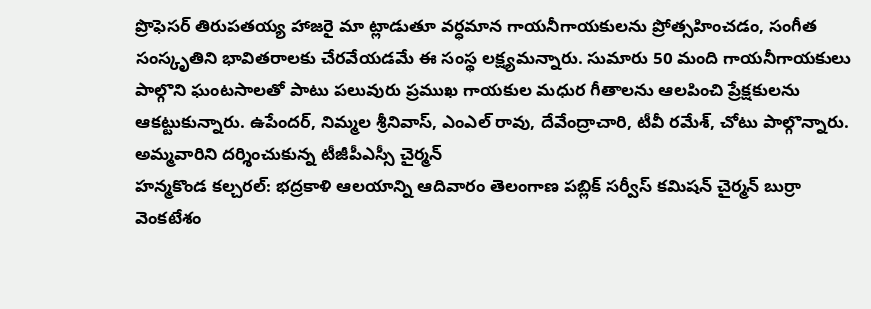ప్రొఫెసర్ తిరుపతయ్య హాజరై మా ట్లాడుతూ వర్ధమాన గాయనీగాయకులను ప్రోత్సహించడం, సంగీత సంస్కృతిని భావితరాలకు చేరవేయడమే ఈ సంస్థ లక్ష్యమన్నారు. సుమారు 50 మంది గాయనీగాయకులు పాల్గొని ఘంటసాలతో పాటు పలువురు ప్రముఖ గాయకుల మధుర గీతాలను ఆలపించి ప్రేక్షకులను ఆకట్టుకున్నారు. ఉపేందర్, నిమ్మల శ్రీనివాస్, ఎంఎల్ రావు, దేవేంద్రాచారి, టీవీ రమేశ్, చోటు పాల్గొన్నారు.
అమ్మవారిని దర్శించుకున్న టీజీపీఎస్సీ చైర్మన్
హన్మకొండ కల్చరల్: భద్రకాళి ఆలయాన్ని ఆదివారం తెలంగాణ పబ్లిక్ సర్వీస్ కమిషన్ చైర్మన్ బుర్రా వెంకటేశం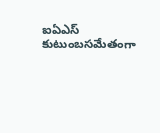ఐఏఎస్ కుటుంబసమేతంగా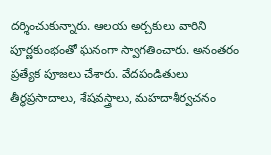దర్శించుకున్నారు. ఆలయ అర్చకులు వారిని పూర్ణకుంభంతో ఘనంగా స్వాగతించారు. అనంతరం ప్రత్యేక పూజలు చేశారు. వేదపండితులు తీర్థప్రసాదాలు, శేషవస్త్రాలు, మహదాశీర్వచనం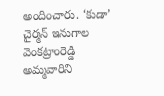అందించారు. ‘కుడా’ చైర్మన్ ఇనుగాల వెంకట్రాంరెడ్డి అమ్మవారిని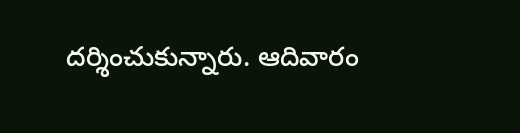దర్శించుకున్నారు. ఆదివారం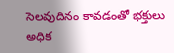సెలవుదినం కావడంతో భక్తులు అధిక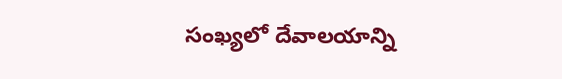సంఖ్యలో దేవాలయాన్ని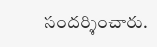సందర్శించారు.